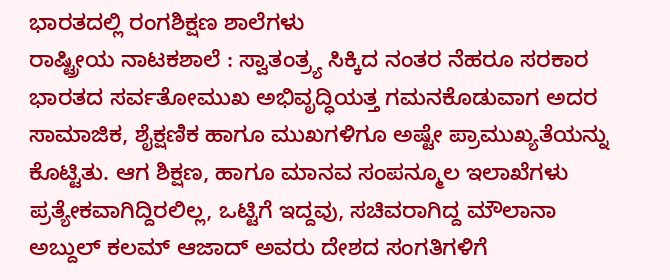ಭಾರತದಲ್ಲಿ ರಂಗಶಿಕ್ಷಣ ಶಾಲೆಗಳು
ರಾಷ್ಟ್ರೀಯ ನಾಟಕಶಾಲೆ : ಸ್ವಾತಂತ್ರ್ಯ ಸಿಕ್ಕಿದ ನಂತರ ನೆಹರೂ ಸರಕಾರ ಭಾರತದ ಸರ್ವತೋಮುಖ ಅಭಿವೃದ್ಧಿಯತ್ತ ಗಮನಕೊಡುವಾಗ ಅದರ ಸಾಮಾಜಿಕ, ಶೈಕ್ಷಣಿಕ ಹಾಗೂ ಮುಖಗಳಿಗೂ ಅಷ್ಟೇ ಪ್ರಾಮುಖ್ಯತೆಯನ್ನು ಕೊಟ್ಟಿತು. ಆಗ ಶಿಕ್ಷಣ, ಹಾಗೂ ಮಾನವ ಸಂಪನ್ಮೂಲ ಇಲಾಖೆಗಳು ಪ್ರತ್ಯೇಕವಾಗಿದ್ದಿರಲಿಲ್ಲ, ಒಟ್ಟಿಗೆ ಇದ್ದವು, ಸಚಿವರಾಗಿದ್ದ ಮೌಲಾನಾ ಅಬ್ದುಲ್ ಕಲಮ್ ಆಜಾದ್ ಅವರು ದೇಶದ ಸಂಗತಿಗಳಿಗೆ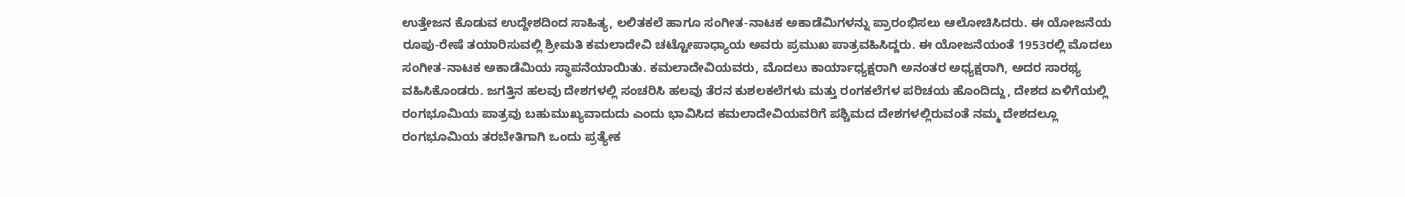ಉತ್ತೇಜನ ಕೊಡುವ ಉದ್ದೇಶದಿಂದ ಸಾಹಿತ್ಯ, ಲಲಿತಕಲೆ ಹಾಗೂ ಸಂಗೀತ-ನಾಟಕ ಅಕಾಡೆಮಿಗಳನ್ನು ಪ್ರಾರಂಭಿಸಲು ಆಲೋಚಿಸಿದರು. ಈ ಯೋಜನೆಯ ರೂಪು-ರೇಷೆ ತಯಾರಿಸುವಲ್ಲಿ ಶ್ರೀಮತಿ ಕಮಲಾದೇವಿ ಚಟ್ಟೋಪಾಧ್ಯಾಯ ಅವರು ಪ್ರಮುಖ ಪಾತ್ರವಹಿಸಿದ್ದರು. ಈ ಯೋಜನೆಯಂತೆ 1953ರಲ್ಲಿ ಮೊದಲು ಸಂಗೀತ-ನಾಟಕ ಅಕಾಡೆಮಿಯ ಸ್ಥಾಪನೆಯಾಯಿತು. ಕಮಲಾದೇವಿಯವರು, ಮೊದಲು ಕಾರ್ಯಾಧ್ಯಕ್ಷರಾಗಿ ಅನಂತರ ಅಧ್ಯಕ್ಷರಾಗಿ, ಅದರ ಸಾರಥ್ಯ ವಹಿಸಿಕೊಂಡರು. ಜಗತ್ತಿನ ಹಲವು ದೇಶಗಳಲ್ಲಿ ಸಂಚರಿಸಿ ಹಲವು ತೆರನ ಕುಶಲಕಲೆಗಳು ಮತ್ತು ರಂಗಕಲೆಗಳ ಪರಿಚಯ ಹೊಂದಿದ್ದು, ದೇಶದ ಏಳಿಗೆಯಲ್ಲಿ ರಂಗಭೂಮಿಯ ಪಾತ್ರವು ಬಹುಮುಖ್ಯವಾದುದು ಎಂದು ಭಾವಿಸಿದ ಕಮಲಾದೇವಿಯವರಿಗೆ ಪಶ್ಚಿಮದ ದೇಶಗಳಲ್ಲಿರುವಂತೆ ನಮ್ಮ ದೇಶದಲ್ಲೂ ರಂಗಭೂಮಿಯ ತರಬೇತಿಗಾಗಿ ಒಂದು ಪ್ರತ್ಯೇಕ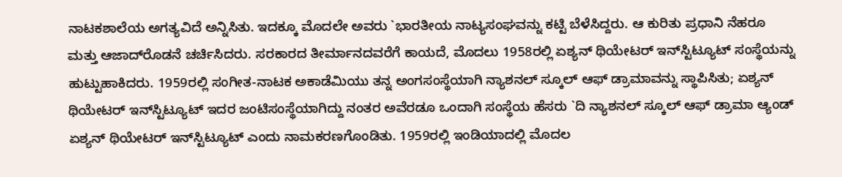ನಾಟಕಶಾಲೆಯ ಅಗತ್ಯವಿದೆ ಅನ್ನಿಸಿತು. ಇದಕ್ಕೂ ಮೊದಲೇ ಅವರು `ಭಾರತೀಯ ನಾಟ್ಯಸಂಘವನ್ನು ಕಟ್ಟಿ ಬೆಳೆಸಿದ್ದರು. ಆ ಕುರಿತು ಪ್ರಧಾನಿ ನೆಹರೂ ಮತ್ತು ಆಜಾದ್‍ರೊಡನೆ ಚರ್ಚಿಸಿದರು. ಸರಕಾರದ ತೀರ್ಮಾನದವರೆಗೆ ಕಾಯದೆ, ಮೊದಲು 1958ರಲ್ಲಿ ಏಶ್ಯನ್ ಥಿಯೇಟರ್ ಇನ್‍ಸ್ಟಿಟ್ಯೂಟ್ ಸಂಸ್ಥೆಯನ್ನು ಹುಟ್ಟುಹಾಕಿದರು. 1959ರಲ್ಲಿ ಸಂಗೀತ-ನಾಟಕ ಅಕಾಡೆಮಿಯು ತನ್ನ ಅಂಗಸಂಸ್ಥೆಯಾಗಿ ನ್ಯಾಶನಲ್ ಸ್ಕೂಲ್ ಆಫ್ ಡ್ರಾಮಾವನ್ನು ಸ್ಥಾಪಿಸಿತು; ಏಶ್ಯನ್ ಥಿಯೇಟರ್ ಇನ್‍ಸ್ಟಿಟ್ಯೂಟ್ ಇದರ ಜಂಟಿಸಂಸ್ಥೆಯಾಗಿದ್ದು ನಂತರ ಅವೆರಡೂ ಒಂದಾಗಿ ಸಂಸ್ಥೆಯ ಹೆಸರು `ದಿ ನ್ಯಾಶನಲ್ ಸ್ಕೂಲ್ ಆಫ್ ಡ್ರಾಮಾ ಆ್ಯಂಡ್ ಏಶ್ಯನ್ ಥಿಯೇಟರ್ ಇನ್‍ಸ್ಟಿಟ್ಯೂಟ್ ಎಂದು ನಾಮಕರಣಗೊಂಡಿತು. 1959ರಲ್ಲಿ ಇಂಡಿಯಾದಲ್ಲಿ ಮೊದಲ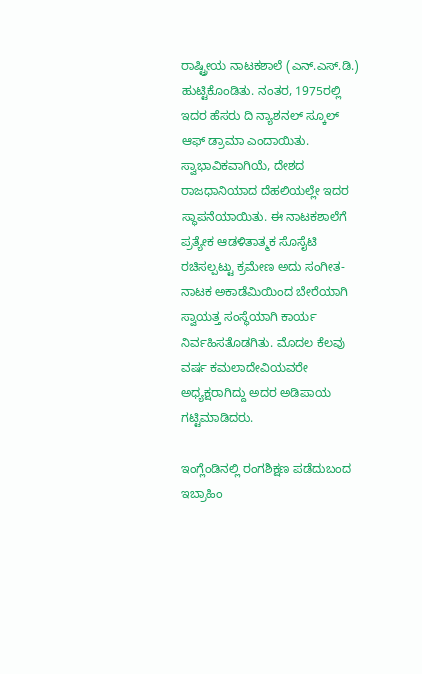ರಾಷ್ಟ್ರೀಯ ನಾಟಕಶಾಲೆ (ಎನ್.ಎಸ್.ಡಿ.) ಹುಟ್ಟಿಕೊಂಡಿತು. ನಂತರ, 1975ರಲ್ಲಿ ಇದರ ಹೆಸರು ದಿ ನ್ಯಾಶನಲ್ ಸ್ಕೂಲ್ ಆಫ್ ಡ್ರಾಮಾ ಎಂದಾಯಿತು. ಸ್ವಾಭಾವಿಕವಾಗಿಯೆ, ದೇಶದ ರಾಜಧಾನಿಯಾದ ದೆಹಲಿಯಲ್ಲೇ ಇದರ ಸ್ಥಾಪನೆಯಾಯಿತು. ಈ ನಾಟಕಶಾಲೆಗೆ ಪ್ರತ್ಯೇಕ ಆಡಳಿತಾತ್ಮಕ ಸೊಸೈಟಿ ರಚಿಸಲ್ಪಟ್ಟು ಕ್ರಮೇಣ ಅದು ಸಂಗೀತ-ನಾಟಕ ಅಕಾಡೆಮಿಯಿಂದ ಬೇರೆಯಾಗಿ ಸ್ವಾಯತ್ತ ಸಂಸ್ಥೆಯಾಗಿ ಕಾರ್ಯ ನಿರ್ವಹಿಸತೊಡಗಿತು. ಮೊದಲ ಕೆಲವು ವರ್ಷ ಕಮಲಾದೇವಿಯವರೇ ಅಧ್ಯಕ್ಷರಾಗಿದ್ದು ಅದರ ಅಡಿಪಾಯ ಗಟ್ಟಿಮಾಡಿದರು.

ಇಂಗ್ಲೆಂಡಿನಲ್ಲಿ ರಂಗಶಿಕ್ಷಣ ಪಡೆದುಬಂದ ಇಬ್ರಾಹಿಂ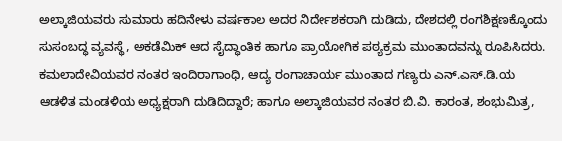ಅಲ್ಕಾಜಿಯವರು ಸುಮಾರು ಹದಿನೇಳು ವರ್ಷಕಾಲ ಅದರ ನಿರ್ದೇಶಕರಾಗಿ ದುಡಿದು, ದೇಶದಲ್ಲಿ ರಂಗಶಿಕ್ಷಣಕ್ಕೊಂದು ಸುಸಂಬದ್ಧ ವ್ಯವಸ್ಥೆ, ಅಕಡೆಮಿಕ್ ಆದ ಸೈದ್ಧಾಂತಿಕ ಹಾಗೂ ಪ್ರಾಯೋಗಿಕ ಪಠ್ಯಕ್ರಮ ಮುಂತಾದವನ್ನು ರೂಪಿಸಿದರು. ಕಮಲಾದೇವಿಯವರ ನಂತರ ಇಂದಿರಾಗಾಂಧಿ, ಆದ್ಯ ರಂಗಾಚಾರ್ಯ ಮುಂತಾದ ಗಣ್ಯರು ಎನ್.ಎಸ್.ಡಿ.ಯ ಆಡಳಿತ ಮಂಡಳಿಯ ಅಧ್ಯಕ್ಷರಾಗಿ ದುಡಿದಿದ್ದಾರೆ; ಹಾಗೂ ಅಲ್ಕಾಜಿಯವರ ನಂತರ ಬಿ.ವಿ. ಕಾರಂತ, ಶಂಭುಮಿತ್ರ,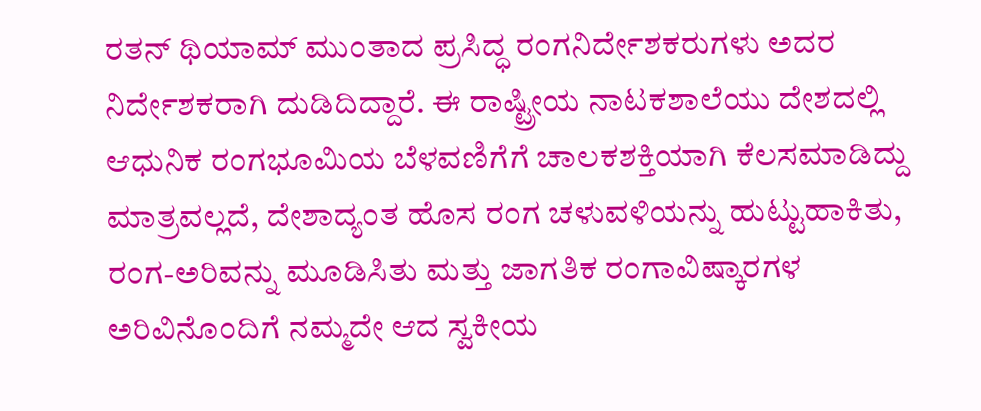ರತನ್ ಥಿಯಾಮ್ ಮುಂತಾದ ಪ್ರಸಿದ್ಧ ರಂಗನಿರ್ದೇಶಕರುಗಳು ಅದರ ನಿರ್ದೇಶಕರಾಗಿ ದುಡಿದಿದ್ದಾರೆ. ಈ ರಾಷ್ಟ್ರೀಯ ನಾಟಕಶಾಲೆಯು ದೇಶದಲ್ಲಿ ಆಧುನಿಕ ರಂಗಭೂಮಿಯ ಬೆಳವಣಿಗೆಗೆ ಚಾಲಕಶಕ್ತಿಯಾಗಿ ಕೆಲಸಮಾಡಿದ್ದು ಮಾತ್ರವಲ್ಲದೆ, ದೇಶಾದ್ಯಂತ ಹೊಸ ರಂಗ ಚಳುವಳಿಯನ್ನು ಹುಟ್ಟುಹಾಕಿತು, ರಂಗ-ಅರಿವನ್ನು ಮೂಡಿಸಿತು ಮತ್ತು ಜಾಗತಿಕ ರಂಗಾವಿಷ್ಕಾರಗಳ ಅರಿವಿನೊಂದಿಗೆ ನಮ್ಮದೇ ಆದ ಸ್ವಕೀಯ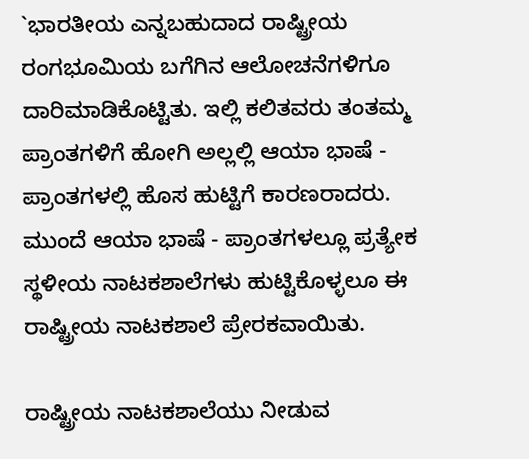`ಭಾರತೀಯ ಎನ್ನಬಹುದಾದ ರಾಷ್ಟ್ರೀಯ ರಂಗಭೂಮಿಯ ಬಗೆಗಿನ ಆಲೋಚನೆಗಳಿಗೂ ದಾರಿಮಾಡಿಕೊಟ್ಟಿತು. ಇಲ್ಲಿ ಕಲಿತವರು ತಂತಮ್ಮ ಪ್ರಾಂತಗಳಿಗೆ ಹೋಗಿ ಅಲ್ಲಲ್ಲಿ ಆಯಾ ಭಾಷೆ - ಪ್ರಾಂತಗಳಲ್ಲಿ ಹೊಸ ಹುಟ್ಟಿಗೆ ಕಾರಣರಾದರು. ಮುಂದೆ ಆಯಾ ಭಾಷೆ - ಪ್ರಾಂತಗಳಲ್ಲೂ ಪ್ರತ್ಯೇಕ ಸ್ಥಳೀಯ ನಾಟಕಶಾಲೆಗಳು ಹುಟ್ಟಿಕೊಳ್ಳಲೂ ಈ ರಾಷ್ಟ್ರೀಯ ನಾಟಕಶಾಲೆ ಪ್ರೇರಕವಾಯಿತು.

ರಾಷ್ಟ್ರೀಯ ನಾಟಕಶಾಲೆಯು ನೀಡುವ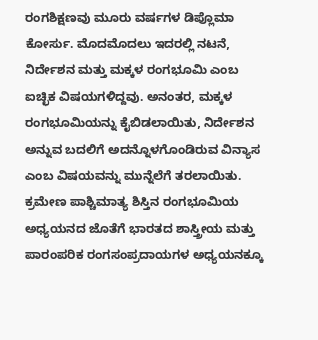ರಂಗಶಿಕ್ಷಣವು ಮೂರು ವರ್ಷಗಳ ಡಿಪ್ಲೊಮಾ ಕೋರ್ಸು. ಮೊದಮೊದಲು ಇದರಲ್ಲಿ ನಟನೆ, ನಿರ್ದೇಶನ ಮತ್ತು ಮಕ್ಕಳ ರಂಗಭೂಮಿ ಎಂಬ ಐಚ್ಛಿಕ ವಿಷಯಗಳಿದ್ದವು. ಅನಂತರ, ಮಕ್ಕಳ ರಂಗಭೂಮಿಯನ್ನು ಕೈಬಿಡಲಾಯಿತು, ನಿರ್ದೇಶನ ಅನ್ನುವ ಬದಲಿಗೆ ಅದನ್ನೊಳಗೊಂಡಿರುವ ವಿನ್ಯಾಸ ಎಂಬ ವಿಷಯವನ್ನು ಮುನ್ನೆಲೆಗೆ ತರಲಾಯಿತು. ಕ್ರಮೇಣ ಪಾಶ್ಚಿಮಾತ್ಯ ಶಿಸ್ತಿನ ರಂಗಭೂಮಿಯ ಅಧ್ಯಯನದ ಜೊತೆಗೆ ಭಾರತದ ಶಾಸ್ತ್ರೀಯ ಮತ್ತು ಪಾರಂಪರಿಕ ರಂಗಸಂಪ್ರದಾಯಗಳ ಅಧ್ಯಯನಕ್ಕೂ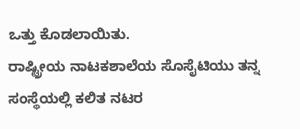ಒತ್ತು ಕೊಡಲಾಯಿತು.
ರಾಷ್ಟ್ರೀಯ ನಾಟಕಶಾಲೆಯ ಸೊಸೈಟಿಯು ತನ್ನ ಸಂಸ್ಥೆಯಲ್ಲಿ ಕಲಿತ ನಟರ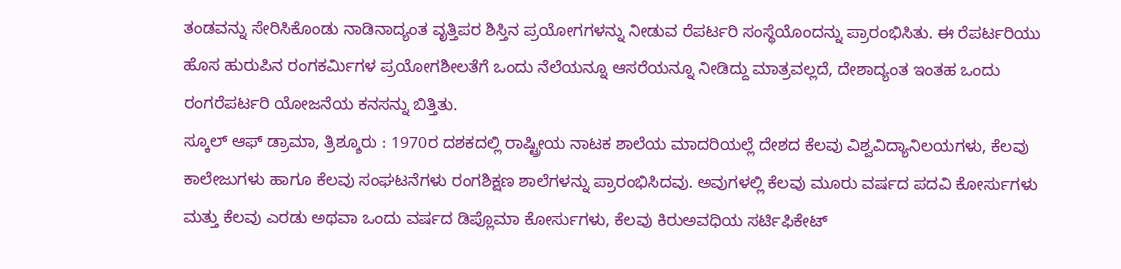ತಂಡವನ್ನು ಸೇರಿಸಿಕೊಂಡು ನಾಡಿನಾದ್ಯಂತ ವೃತ್ತಿಪರ ಶಿಸ್ತಿನ ಪ್ರಯೋಗಗಳನ್ನು ನೀಡುವ ರೆಪರ್ಟರಿ ಸಂಸ್ಥೆಯೊಂದನ್ನು ಪ್ರಾರಂಭಿಸಿತು. ಈ ರೆಪರ್ಟರಿಯು ಹೊಸ ಹುರುಪಿನ ರಂಗಕರ್ಮಿಗಳ ಪ್ರಯೋಗಶೀಲತೆಗೆ ಒಂದು ನೆಲೆಯನ್ನೂ ಆಸರೆಯನ್ನೂ ನೀಡಿದ್ದು ಮಾತ್ರವಲ್ಲದೆ, ದೇಶಾದ್ಯಂತ ಇಂತಹ ಒಂದು ರಂಗರೆಪರ್ಟರಿ ಯೋಜನೆಯ ಕನಸನ್ನು ಬಿತ್ತಿತು.
ಸ್ಕೂಲ್ ಆಫ್ ಡ್ರಾಮಾ, ತ್ರಿಶ್ಶೂರು : 1970ರ ದಶಕದಲ್ಲಿ ರಾಷ್ಟ್ರೀಯ ನಾಟಕ ಶಾಲೆಯ ಮಾದರಿಯಲ್ಲೆ ದೇಶದ ಕೆಲವು ವಿಶ್ವವಿದ್ಯಾನಿಲಯಗಳು, ಕೆಲವು ಕಾಲೇಜುಗಳು ಹಾಗೂ ಕೆಲವು ಸಂಘಟನೆಗಳು ರಂಗಶಿಕ್ಷಣ ಶಾಲೆಗಳನ್ನು ಪ್ರಾರಂಭಿಸಿದವು. ಅವುಗಳಲ್ಲಿ ಕೆಲವು ಮೂರು ವರ್ಷದ ಪದವಿ ಕೋರ್ಸುಗಳು ಮತ್ತು ಕೆಲವು ಎರಡು ಅಥವಾ ಒಂದು ವರ್ಷದ ಡಿಪ್ಲೊಮಾ ಕೋರ್ಸುಗಳು, ಕೆಲವು ಕಿರುಅವಧಿಯ ಸರ್ಟಿಫಿಕೇಟ್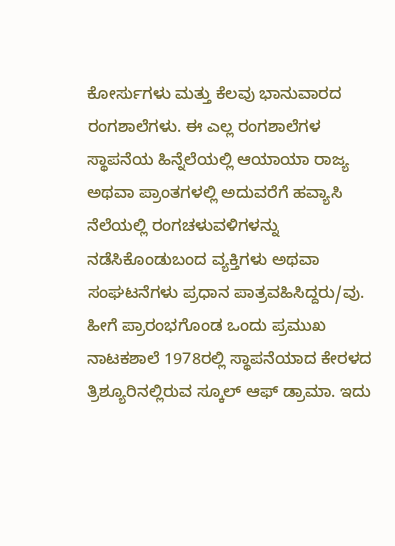ಕೋರ್ಸುಗಳು ಮತ್ತು ಕೆಲವು ಭಾನುವಾರದ ರಂಗಶಾಲೆಗಳು. ಈ ಎಲ್ಲ ರಂಗಶಾಲೆಗಳ ಸ್ಥಾಪನೆಯ ಹಿನ್ನೆಲೆಯಲ್ಲಿ ಆಯಾಯಾ ರಾಜ್ಯ ಅಥವಾ ಪ್ರಾಂತಗಳಲ್ಲಿ ಅದುವರೆಗೆ ಹವ್ಯಾಸಿ ನೆಲೆಯಲ್ಲಿ ರಂಗಚಳುವಳಿಗಳನ್ನು ನಡೆಸಿಕೊಂಡುಬಂದ ವ್ಯಕ್ತಿಗಳು ಅಥವಾ ಸಂಘಟನೆಗಳು ಪ್ರಧಾನ ಪಾತ್ರವಹಿಸಿದ್ದರು/ವು.
ಹೀಗೆ ಪ್ರಾರಂಭಗೊಂಡ ಒಂದು ಪ್ರಮುಖ ನಾಟಕಶಾಲೆ 1978ರಲ್ಲಿ ಸ್ಥಾಪನೆಯಾದ ಕೇರಳದ ತ್ರಿಶ್ಯೂರಿನಲ್ಲಿರುವ ಸ್ಕೂಲ್ ಆಫ್ ಡ್ರಾಮಾ. ಇದು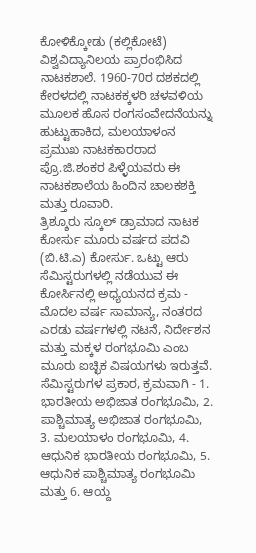ಕೋಳಿಕ್ಕೋಡು (ಕಲ್ಲಿಕೋಟೆ) ವಿಶ್ವವಿದ್ಯಾನಿಲಯ ಪ್ರಾರಂಭಿಸಿದ ನಾಟಕಶಾಲೆ. 1960-70ರ ದಶಕದಲ್ಲಿ ಕೇರಳದಲ್ಲಿ ನಾಟಕಕ್ಕಳರಿ ಚಳವಳಿಯ ಮೂಲಕ ಹೊಸ ರಂಗಸಂವೇದನೆಯನ್ನು ಹುಟ್ಟುಹಾಕಿದ, ಮಲಯಾಳಂನ ಪ್ರಮುಖ ನಾಟಕಕಾರರಾದ ಪ್ರೊ.ಜಿ.ಶಂಕರ ಪಿಳ್ಳೆಯವರು ಈ ನಾಟಕಶಾಲೆಯ ಹಿಂದಿನ ಚಾಲಕಶಕ್ತಿ ಮತ್ತು ರೂವಾರಿ.
ತ್ರಿಶ್ಶೂರು ಸ್ಕೂಲ್ ಡ್ರಾಮಾದ ನಾಟಕ ಕೋರ್ಸು ಮೂರು ವರ್ಷದ ಪದವಿ (ಬಿ.ಟಿ.ಎ) ಕೋರ್ಸು. ಒಟ್ಟು ಆರು ಸೆಮಿಸ್ಟರುಗಳಲ್ಲಿ ನಡೆಯುವ ಈ ಕೋರ್ಸಿನಲ್ಲಿ ಅಧ್ಯಯನದ ಕ್ರಮ - ಮೊದಲ ವರ್ಷ ಸಾಮಾನ್ಯ, ನಂತರದ ಎರಡು ವರ್ಷಗಳಲ್ಲಿ ನಟನೆ, ನಿರ್ದೇಶನ ಮತ್ತು ಮಕ್ಕಳ ರಂಗಭೂಮಿ ಎಂಬ ಮೂರು ಐಚ್ಛಿಕ ವಿಷಯಗಳು ಇರುತ್ತವೆ. ಸೆಮಿಸ್ಟರುಗಳ ಪ್ರಕಾರ, ಕ್ರಮವಾಗಿ - 1. ಭಾರತೀಯ ಅಭಿಜಾತ ರಂಗಭೂಮಿ, 2. ಪಾಶ್ಚಿಮಾತ್ಯ ಅಭಿಜಾತ ರಂಗಭೂಮಿ, 3. ಮಲಯಾಳಂ ರಂಗಭೂಮಿ, 4. ಆಧುನಿಕ ಭಾರತೀಯ ರಂಗಭೂಮಿ, 5. ಆಧುನಿಕ ಪಾಶ್ಚಿಮಾತ್ಯ ರಂಗಭೂಮಿ ಮತ್ತು 6. ಆಯ್ದ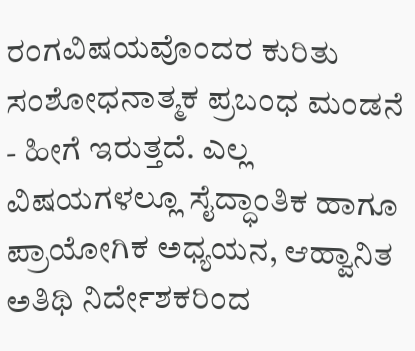ರಂಗವಿಷಯವೊಂದರ ಕುರಿತು ಸಂಶೋಧನಾತ್ಮಕ ಪ್ರಬಂಧ ಮಂಡನೆ - ಹೀಗೆ ಇರುತ್ತದೆ. ಎಲ್ಲ ವಿಷಯಗಳಲ್ಲೂ ಸೈದ್ಧಾಂತಿಕ ಹಾಗೂ ಪ್ರಾಯೋಗಿಕ ಅಧ್ಯಯನ, ಆಹ್ವಾನಿತ ಅತಿಥಿ ನಿರ್ದೇಶಕರಿಂದ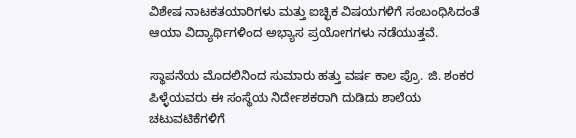ವಿಶೇಷ ನಾಟಕತಯಾರಿಗಳು ಮತ್ತು ಐಚ್ಛಿಕ ವಿಷಯಗಳಿಗೆ ಸಂಬಂಧಿಸಿದಂತೆ ಆಯಾ ವಿದ್ಯಾರ್ಥಿಗಳಿಂದ ಅಭ್ಯಾಸ ಪ್ರಯೋಗಗಳು ನಡೆಯುತ್ತವೆ.

ಸ್ಥಾಪನೆಯ ಮೊದಲಿನಿಂದ ಸುಮಾರು ಹತ್ತು ವರ್ಷ ಕಾಲ ಪ್ರೊ. ಜಿ. ಶಂಕರ ಪಿಳ್ಳೆಯವರು ಈ ಸಂಸ್ಥೆಯ ನಿರ್ದೇಶಕರಾಗಿ ದುಡಿದು ಶಾಲೆಯ ಚಟುವಟಿಕೆಗಳಿಗೆ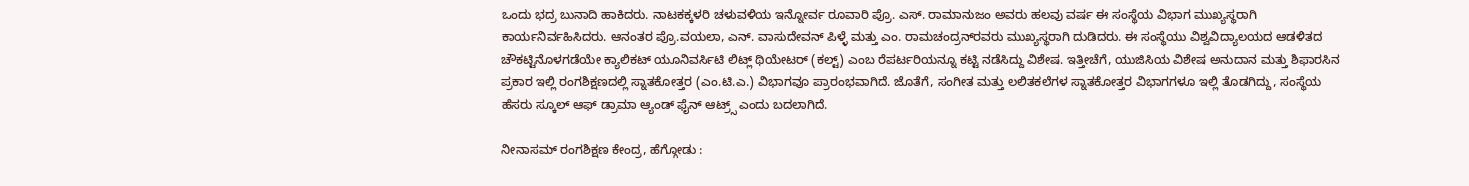ಒಂದು ಭದ್ರ ಬುನಾದಿ ಹಾಕಿದರು. ನಾಟಕಕ್ಕಳರಿ ಚಳುವಳಿಯ ಇನ್ನೋರ್ವ ರೂವಾರಿ ಪ್ರೊ. ಎಸ್. ರಾಮಾನುಜಂ ಅವರು ಹಲವು ವರ್ಷ ಈ ಸಂಸ್ಥೆಯ ವಿಭಾಗ ಮುಖ್ಯಸ್ಥರಾಗಿ ಕಾರ್ಯನಿರ್ವಹಿಸಿದರು. ಆನಂತರ ಪ್ರೊ.ವಯಲಾ, ಎನ್. ವಾಸುದೇವನ್ ಪಿಳ್ಳೆ ಮತ್ತು ಎಂ. ರಾಮಚಂದ್ರನ್‍ರವರು ಮುಖ್ಯಸ್ಥರಾಗಿ ದುಡಿದರು. ಈ ಸಂಸ್ಥೆಯು ವಿಶ್ವವಿದ್ಯಾಲಯದ ಆಡಳಿತದ ಚೌಕಟ್ಟಿನೊಳಗಡೆಯೇ ಕ್ಯಾಲಿಕಟ್ ಯೂನಿವರ್ಸಿಟಿ ಲಿಟ್ಲ್ ಥಿಯೇಟರ್ (ಕಲ್ಟ್) ಎಂಬ ರೆಪರ್ಟರಿಯನ್ನೂ ಕಟ್ಟಿ ನಡೆಸಿದ್ದು ವಿಶೇಷ. ಇತ್ತೀಚೆಗೆ, ಯುಜಿಸಿಯ ವಿಶೇಷ ಅನುದಾನ ಮತ್ತು ಶಿಫಾರಸಿನ ಪ್ರಕಾರ ಇಲ್ಲಿ ರಂಗಶಿಕ್ಷಣದಲ್ಲಿ ಸ್ನಾತಕೋತ್ತರ (ಎಂ.ಟಿ.ಎ.) ವಿಭಾಗವೂ ಪ್ರಾರಂಭವಾಗಿದೆ. ಜೊತೆಗೆ, ಸಂಗೀತ ಮತ್ತು ಲಲಿತಕಲೆಗಳ ಸ್ನಾತಕೋತ್ತರ ವಿಭಾಗಗಳೂ ಇಲ್ಲಿ ತೊಡಗಿದ್ದು, ಸಂಸ್ಥೆಯ ಹೆಸರು ಸ್ಕೂಲ್ ಆಫ್ ಡ್ರಾಮಾ ಆ್ಯಂಡ್ ಫೈನ್ ಆಟ್ರ್ಸ್ ಎಂದು ಬದಲಾಗಿದೆ.

ನೀನಾಸಮ್ ರಂಗಶಿಕ್ಷಣ ಕೇಂದ್ರ, ಹೆಗ್ಗೋಡು :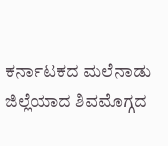ಕರ್ನಾಟಕದ ಮಲೆನಾಡು ಜಿಲ್ಲೆಯಾದ ಶಿವಮೊಗ್ಗದ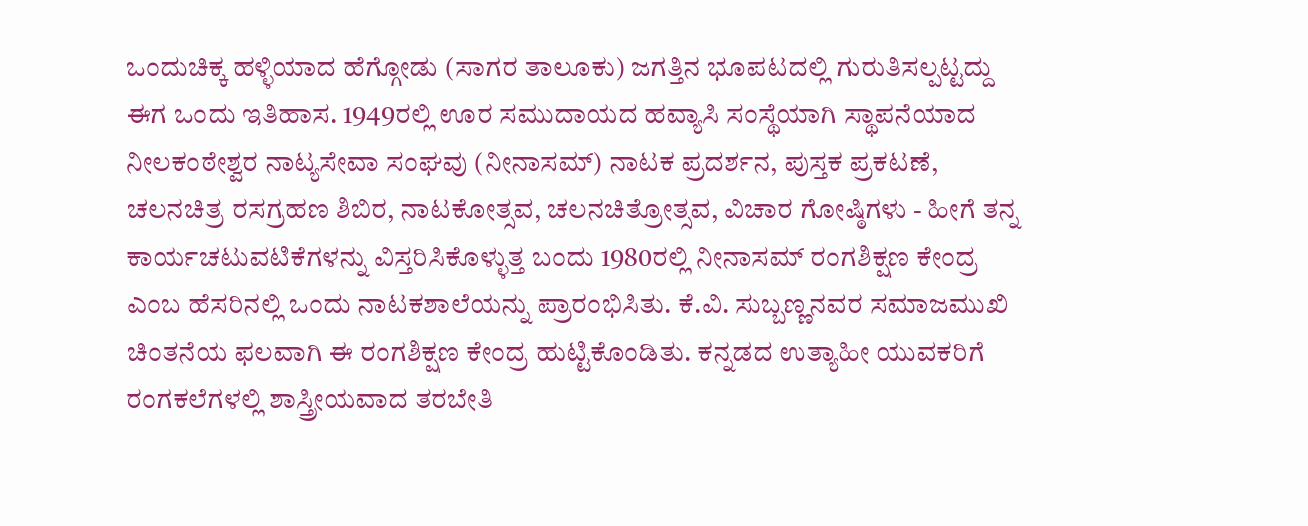ಒಂದುಚಿಕ್ಕ ಹಳ್ಳಿಯಾದ ಹೆಗ್ಗೋಡು (ಸಾಗರ ತಾಲೂಕು) ಜಗತ್ತಿನ ಭೂಪಟದಲ್ಲಿ ಗುರುತಿಸಲ್ಪಟ್ಟದ್ದು ಈಗ ಒಂದು ಇತಿಹಾಸ. 1949ರಲ್ಲಿ ಊರ ಸಮುದಾಯದ ಹವ್ಯಾಸಿ ಸಂಸ್ಥೆಯಾಗಿ ಸ್ಥಾಪನೆಯಾದ ನೀಲಕಂಠೇಶ್ವರ ನಾಟ್ಯಸೇವಾ ಸಂಘವು (ನೀನಾಸಮ್) ನಾಟಕ ಪ್ರದರ್ಶನ, ಪುಸ್ತಕ ಪ್ರಕಟಣೆ, ಚಲನಚಿತ್ರ ರಸಗ್ರಹಣ ಶಿಬಿರ, ನಾಟಕೋತ್ಸವ, ಚಲನಚಿತ್ರೋತ್ಸವ, ವಿಚಾರ ಗೋಷ್ಠಿಗಳು - ಹೀಗೆ ತನ್ನ ಕಾರ್ಯಚಟುವಟಿಕೆಗಳನ್ನು ವಿಸ್ತರಿಸಿಕೊಳ್ಳುತ್ತ ಬಂದು 1980ರಲ್ಲಿ ನೀನಾಸಮ್ ರಂಗಶಿಕ್ಷಣ ಕೇಂದ್ರ ಎಂಬ ಹೆಸರಿನಲ್ಲಿ ಒಂದು ನಾಟಕಶಾಲೆಯನ್ನು ಪ್ರಾರಂಭಿಸಿತು. ಕೆ.ವಿ. ಸುಬ್ಬಣ್ಣನವರ ಸಮಾಜಮುಖಿ ಚಿಂತನೆಯ ಫಲವಾಗಿ ಈ ರಂಗಶಿಕ್ಷಣ ಕೇಂದ್ರ ಹುಟ್ಟಿಕೊಂಡಿತು. ಕನ್ನಡದ ಉತ್ಯಾಹೀ ಯುವಕರಿಗೆ ರಂಗಕಲೆಗಳಲ್ಲಿ ಶಾಸ್ತ್ರೀಯವಾದ ತರಬೇತಿ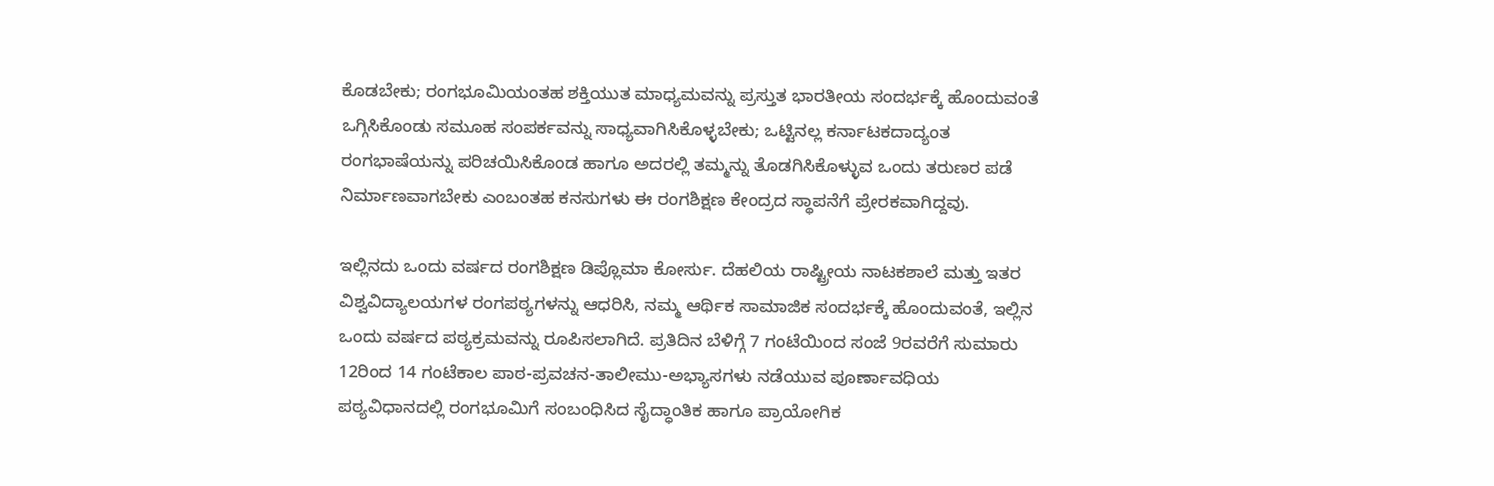ಕೊಡಬೇಕು; ರಂಗಭೂಮಿಯಂತಹ ಶಕ್ತಿಯುತ ಮಾಧ್ಯಮವನ್ನು ಪ್ರಸ್ತುತ ಭಾರತೀಯ ಸಂದರ್ಭಕ್ಕೆ ಹೊಂದುವಂತೆ ಒಗ್ಗಿಸಿಕೊಂಡು ಸಮೂಹ ಸಂಪರ್ಕವನ್ನು ಸಾಧ್ಯವಾಗಿಸಿಕೊಳ್ಳಬೇಕು; ಒಟ್ಟಿನಲ್ಲ ಕರ್ನಾಟಕದಾದ್ಯಂತ ರಂಗಭಾಷೆಯನ್ನು ಪರಿಚಯಿಸಿಕೊಂಡ ಹಾಗೂ ಅದರಲ್ಲಿ ತಮ್ಮನ್ನು ತೊಡಗಿಸಿಕೊಳ್ಳುವ ಒಂದು ತರುಣರ ಪಡೆ ನಿರ್ಮಾಣವಾಗಬೇಕು ಎಂಬಂತಹ ಕನಸುಗಳು ಈ ರಂಗಶಿಕ್ಷಣ ಕೇಂದ್ರದ ಸ್ಥಾಪನೆಗೆ ಪ್ರೇರಕವಾಗಿದ್ದವು.

ಇಲ್ಲಿನದು ಒಂದು ವರ್ಷದ ರಂಗಶಿಕ್ಷಣ ಡಿಪ್ಲೊಮಾ ಕೋರ್ಸು. ದೆಹಲಿಯ ರಾಷ್ಟ್ರೀಯ ನಾಟಕಶಾಲೆ ಮತ್ತು ಇತರ ವಿಶ್ವವಿದ್ಯಾಲಯಗಳ ರಂಗಪಠ್ಯಗಳನ್ನು ಆಧರಿಸಿ, ನಮ್ಮ ಆರ್ಥಿಕ ಸಾಮಾಜಿಕ ಸಂದರ್ಭಕ್ಕೆ ಹೊಂದುವಂತೆ, ಇಲ್ಲಿನ ಒಂದು ವರ್ಷದ ಪಠ್ಯಕ್ರಮವನ್ನು ರೂಪಿಸಲಾಗಿದೆ. ಪ್ರತಿದಿನ ಬೆಳಿಗ್ಗೆ 7 ಗಂಟೆಯಿಂದ ಸಂಜೆ 9ರವರೆಗೆ ಸುಮಾರು 12ರಿಂದ 14 ಗಂಟೆಕಾಲ ಪಾಠ-ಪ್ರವಚನ-ತಾಲೀಮು-ಅಭ್ಯಾಸಗಳು ನಡೆಯುವ ಪೂರ್ಣಾವಧಿಯ ಪಠ್ಯವಿಧಾನದಲ್ಲಿ ರಂಗಭೂಮಿಗೆ ಸಂಬಂಧಿಸಿದ ಸೈದ್ಧಾಂತಿಕ ಹಾಗೂ ಪ್ರಾಯೋಗಿಕ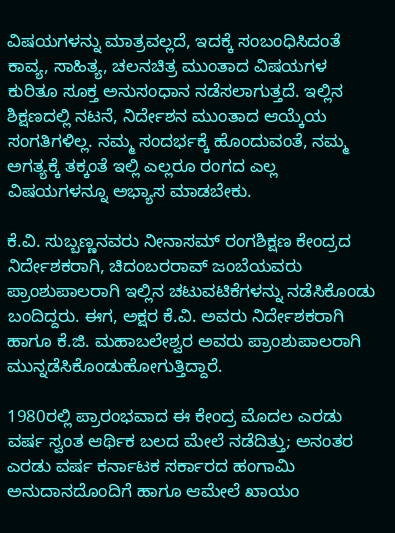ವಿಷಯಗಳನ್ನು ಮಾತ್ರವಲ್ಲದೆ, ಇದಕ್ಕೆ ಸಂಬಂಧಿಸಿದಂತೆ ಕಾವ್ಯ, ಸಾಹಿತ್ಯ, ಚಲನಚಿತ್ರ ಮುಂತಾದ ವಿಷಯಗಳ ಕುರಿತೂ ಸೂಕ್ತ ಅನುಸಂಧಾನ ನಡೆಸಲಾಗುತ್ತದೆ. ಇಲ್ಲಿನ ಶಿಕ್ಷಣದಲ್ಲಿ ನಟನೆ, ನಿರ್ದೇಶನ ಮುಂತಾದ ಆಯ್ಕೆಯ ಸಂಗತಿಗಳಿಲ್ಲ. ನಮ್ಮ ಸಂದರ್ಭಕ್ಕೆ ಹೊಂದುವಂತೆ, ನಮ್ಮ ಅಗತ್ಯಕ್ಕೆ ತಕ್ಕಂತೆ ಇಲ್ಲಿ ಎಲ್ಲರೂ ರಂಗದ ಎಲ್ಲ ವಿಷಯಗಳನ್ನೂ ಅಭ್ಯಾಸ ಮಾಡಬೇಕು.

ಕೆ.ವಿ. ಸುಬ್ಬಣ್ಣನವರು ನೀನಾಸಮ್ ರಂಗಶಿಕ್ಷಣ ಕೇಂದ್ರದ ನಿರ್ದೇಶಕರಾಗಿ, ಚಿದಂಬರರಾವ್ ಜಂಬೆಯವರು ಪ್ರಾಂಶುಪಾಲರಾಗಿ ಇಲ್ಲಿನ ಚಟುವಟಿಕೆಗಳನ್ನು ನಡೆಸಿಕೊಂಡು ಬಂದಿದ್ದರು. ಈಗ, ಅಕ್ಷರ ಕೆ.ವಿ. ಅವರು ನಿರ್ದೇಶಕರಾಗಿ ಹಾಗೂ ಕೆ.ಜಿ. ಮಹಾಬಲೇಶ್ವರ ಅವರು ಪ್ರಾಂಶುಪಾಲರಾಗಿ ಮುನ್ನಡೆಸಿಕೊಂಡುಹೋಗುತ್ತಿದ್ದಾರೆ.

1980ರಲ್ಲಿ ಪ್ರಾರಂಭವಾದ ಈ ಕೇಂದ್ರ ಮೊದಲ ಎರಡು ವರ್ಷ ಸ್ವಂತ ಆರ್ಥಿಕ ಬಲದ ಮೇಲೆ ನಡೆದಿತ್ತು; ಅನಂತರ ಎರಡು ವರ್ಷ ಕರ್ನಾಟಕ ಸರ್ಕಾರದ ಹಂಗಾಮಿ ಅನುದಾನದೊಂದಿಗೆ ಹಾಗೂ ಆಮೇಲೆ ಖಾಯಂ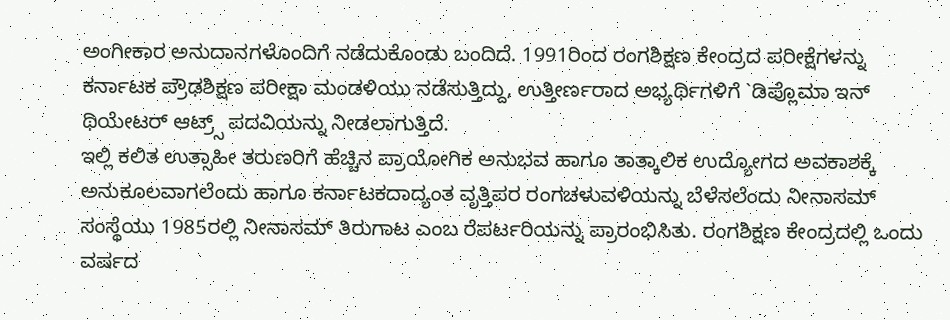ಅಂಗೀಕಾರ ಅನುದಾನಗಳೊಂದಿಗೆ ನಡೆದುಕೊಂಡು ಬಂದಿದೆ. 1991ರಿಂದ ರಂಗಶಿಕ್ಷಣ ಕೇಂದ್ರದ ಪರೀಕ್ಷೆಗಳನ್ನು ಕರ್ನಾಟಕ ಪ್ರೌಢಶಿಕ್ಷಣ ಪರೀಕ್ಷಾ ಮಂಡಳಿಯು ನಡೆಸುತ್ತಿದ್ದು, ಉತ್ತೀರ್ಣರಾದ ಅಭ್ಯರ್ಥಿಗಳಿಗೆ `ಡಿಪ್ಲೊಮಾ ಇನ್ ಥಿಯೇಟರ್ ಆಟ್ರ್ಸ್ ಪದವಿಯನ್ನು ನೀಡಲಾಗುತ್ತಿದೆ.
ಇಲ್ಲಿ ಕಲಿತ ಉತ್ಸಾಹೀ ತರುಣರಿಗೆ ಹೆಚ್ಚಿನ ಪ್ರಾಯೋಗಿಕ ಅನುಭವ ಹಾಗೂ ತಾತ್ಕಾಲಿಕ ಉದ್ಯೋಗದ ಅವಕಾಶಕ್ಕೆ ಅನುಕೂಲವಾಗಲೆಂದು ಹಾಗೂ ಕರ್ನಾಟಕದಾದ್ಯಂತ ವೃತ್ತಿಪರ ರಂಗಚಳುವಳಿಯನ್ನು ಬೆಳೆಸಲೆಂದು ನೀನಾಸಮ್ ಸಂಸ್ಥೆಯು 1985ರಲ್ಲಿ ನೀನಾಸಮ್ ತಿರುಗಾಟ ಎಂಬ ರೆಪರ್ಟರಿಯನ್ನು ಪ್ರಾರಂಭಿಸಿತು. ರಂಗಶಿಕ್ಷಣ ಕೇಂದ್ರದಲ್ಲಿ ಒಂದು ವರ್ಷದ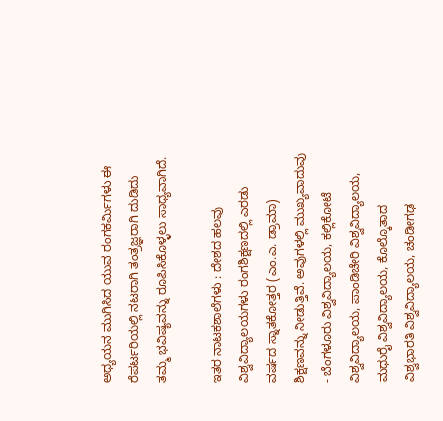ಅಧ್ಯಯನ ಮುಗಿಸಿದ ಯುವ ರಂಗಕರ್ಮಿಗಳು ಈ ರೆಪರ್ಟರಿಯಲ್ಲಿ ನಟರಾಗಿ ತಂತ್ರಜ್ಞರಾಗಿ ದುಡಿದು ತಮ್ಮ ಭವಿಷ್ಯವನ್ನು ರೂಪಿಸಿಕೊಳ್ಳಲು ಸಾಧ್ಯವಾಗಿದೆ.

ಇತರ ನಾಟಕಶಾಲೆಗಳು : ದೇಶದ ಹಲವು ವಿಶ್ವವಿದ್ಯಾಲಯಗಳು ರಂಗಶಿಕ್ಷಣದಲ್ಲಿ ಎರಡು ವರ್ಷದ ಸ್ನಾತಕೋತ್ತರ (ಎಂ.ಎ. ಡ್ರಾಮಾ) ಶಿಕ್ಷಣವನ್ನು ನೀಡುತ್ತಿವೆ. ಅವುಗಳಲ್ಲಿ ಮುಖ್ಯವಾದುವು - ಬೆಂಗಳೂರು ವಿಶ್ವವಿದ್ಯಾಲಯ, ಕಲ್ಲಿಕೋಟೆ ವಿಶ್ವವಿದ್ಯಾಲಯ, ಪಾಂಡಿಚೇರಿ ವಿಶ್ವವಿದ್ಯಾಲಯ, ಮಧುರೈ ವಿಶ್ವವಿದ್ಯಾಲಯ, ಕೊಲ್ಕೊತಾದ ವಿಶ್ವಭಾರತಿ ವಿಶ್ವವಿದ್ಯಾಲಯ, ಚಂಡೀಗಢ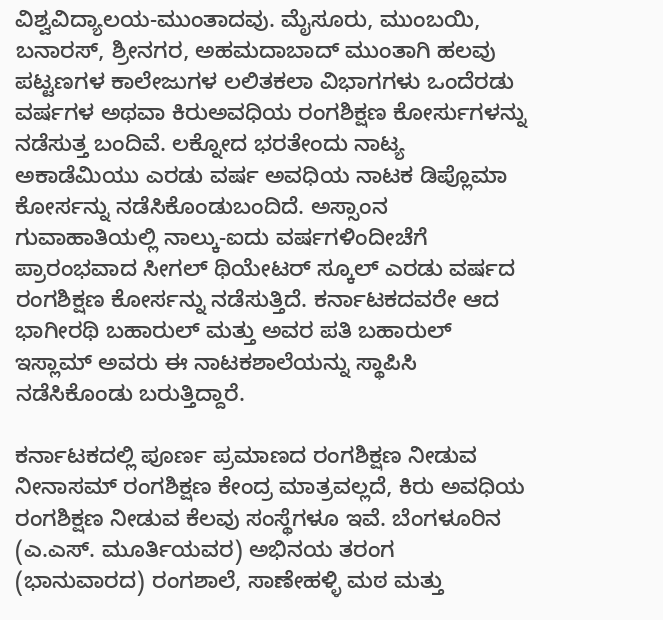ವಿಶ್ವವಿದ್ಯಾಲಯ-ಮುಂತಾದವು. ಮೈಸೂರು, ಮುಂಬಯಿ, ಬನಾರಸ್, ಶ್ರೀನಗರ, ಅಹಮದಾಬಾದ್ ಮುಂತಾಗಿ ಹಲವು ಪಟ್ಟಣಗಳ ಕಾಲೇಜುಗಳ ಲಲಿತಕಲಾ ವಿಭಾಗಗಳು ಒಂದೆರಡು ವರ್ಷಗಳ ಅಥವಾ ಕಿರುಅವಧಿಯ ರಂಗಶಿಕ್ಷಣ ಕೋರ್ಸುಗಳನ್ನು ನಡೆಸುತ್ತ ಬಂದಿವೆ. ಲಕ್ನೋದ ಭರತೇಂದು ನಾಟ್ಯ ಅಕಾಡೆಮಿಯು ಎರಡು ವರ್ಷ ಅವಧಿಯ ನಾಟಕ ಡಿಪ್ಲೊಮಾ ಕೋರ್ಸನ್ನು ನಡೆಸಿಕೊಂಡುಬಂದಿದೆ. ಅಸ್ಸಾಂನ ಗುವಾಹಾತಿಯಲ್ಲಿ ನಾಲ್ಕು-ಐದು ವರ್ಷಗಳಿಂದೀಚೆಗೆ ಪ್ರಾರಂಭವಾದ ಸೀಗಲ್ ಥಿಯೇಟರ್ ಸ್ಕೂಲ್ ಎರಡು ವರ್ಷದ ರಂಗಶಿಕ್ಷಣ ಕೋರ್ಸನ್ನು ನಡೆಸುತ್ತಿದೆ. ಕರ್ನಾಟಕದವರೇ ಆದ ಭಾಗೀರಥಿ ಬಹಾರುಲ್ ಮತ್ತು ಅವರ ಪತಿ ಬಹಾರುಲ್ ಇಸ್ಲಾಮ್ ಅವರು ಈ ನಾಟಕಶಾಲೆಯನ್ನು ಸ್ಥಾಪಿಸಿ ನಡೆಸಿಕೊಂಡು ಬರುತ್ತಿದ್ದಾರೆ.

ಕರ್ನಾಟಕದಲ್ಲಿ ಪೂರ್ಣ ಪ್ರಮಾಣದ ರಂಗಶಿಕ್ಷಣ ನೀಡುವ ನೀನಾಸಮ್ ರಂಗಶಿಕ್ಷಣ ಕೇಂದ್ರ ಮಾತ್ರವಲ್ಲದೆ, ಕಿರು ಅವಧಿಯ ರಂಗಶಿಕ್ಷಣ ನೀಡುವ ಕೆಲವು ಸಂಸ್ಥೆಗಳೂ ಇವೆ. ಬೆಂಗಳೂರಿನ (ಎ.ಎಸ್. ಮೂರ್ತಿಯವರ) ಅಭಿನಯ ತರಂಗ (ಭಾನುವಾರದ) ರಂಗಶಾಲೆ, ಸಾಣೇಹಳ್ಳಿ ಮಠ ಮತ್ತು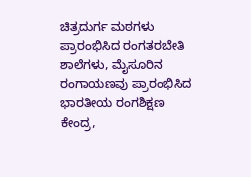ಚಿತ್ರದುರ್ಗ ಮಠಗಳು ಪ್ರಾರಂಭಿಸಿದ ರಂಗತರಬೇತಿ ಶಾಲೆಗಳು, ಮೈಸೂರಿನ ರಂಗಾಯಣವು ಪ್ರಾರಂಭಿಸಿದ ಭಾರತೀಯ ರಂಗಶಿಕ್ಷಣ ಕೇಂದ್ರ,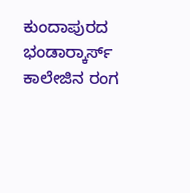ಕುಂದಾಪುರದ ಭಂಡಾರ್‍ಕಾರ್ಸ್ ಕಾಲೇಜಿನ ರಂಗ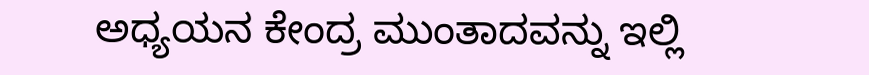ಅಧ್ಯಯನ ಕೇಂದ್ರ ಮುಂತಾದವನ್ನು ಇಲ್ಲಿ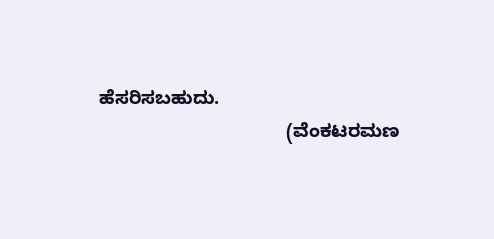ಹೆಸರಿಸಬಹುದು.
                                    (ವೆಂಕಟರಮಣ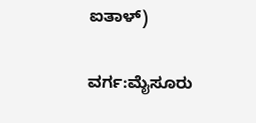ಐತಾಳ್)

ವರ್ಗ:ಮೈಸೂರು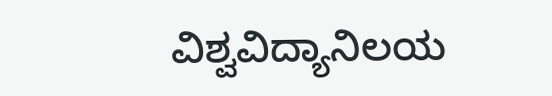ವಿಶ್ವವಿದ್ಯಾನಿಲಯ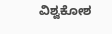ವಿಶ್ವಕೋಶ